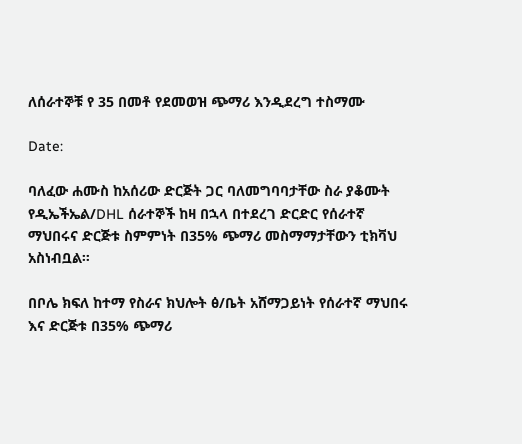ለሰራተኞቹ የ 35 በመቶ የደመወዝ ጭማሪ እንዲደረግ ተስማሙ

Date:

ባለፈው ሐሙስ ከአሰሪው ድርጅት ጋር ባለመግባባታቸው ስራ ያቆሙት የዲኤችኤል/DHL ሰራተኞች ከዛ በኋላ በተደረገ ድርድር የሰራተኛ ማህበሩና ድርጅቱ ስምምነት በ35% ጭማሪ መስማማታቸውን ቲክቫህ አስነብቧል።

በቦሌ ክፍለ ከተማ የስራና ክህሎት ፅ/ቤት አሸማጋይነት የሰራተኛ ማህበሩ እና ድርጅቱ በ35% ጭማሪ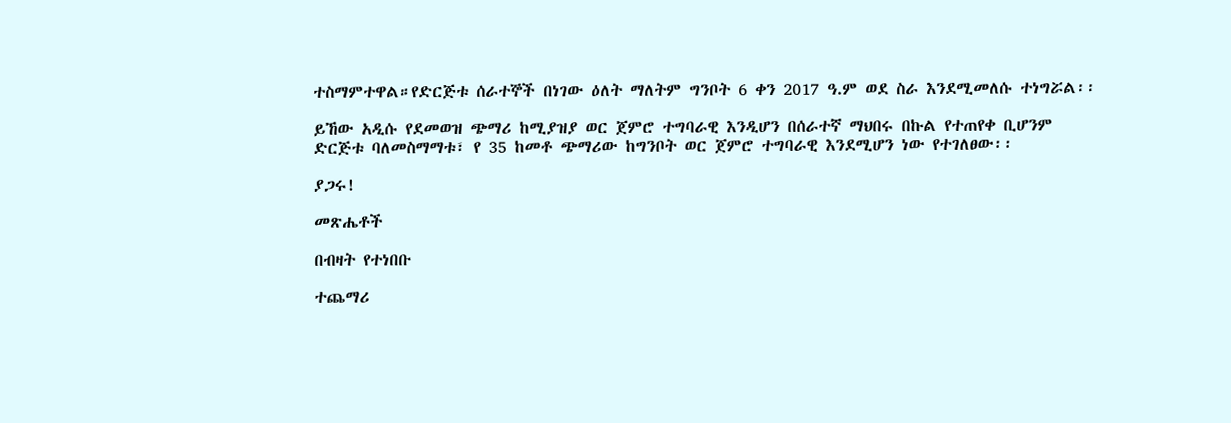ተስማምተዋል።የድርጅቱ ሰራተኞች በነገው ዕለት ማለትም ግንቦት 6 ቀን 2017 ዓ.ም ወደ ስራ እንደሚመለሱ ተነግሯል፡፡

ይኸው አዲሱ የደመወዝ ጭማሪ ከሚያዝያ ወር ጀምሮ ተግባራዊ እንዲሆን በሰራተኛ ማህበሩ በኩል የተጠየቀ ቢሆንም ድርጅቱ ባለመስማማቱ፣ የ 35 ከመቶ ጭማሪው ከግንቦት ወር ጀምሮ ተግባራዊ እንደሚሆን ነው የተገለፀው፡፡

ያጋሩ!

መጽሔቶች

በብዛት የተነበቡ

ተጨማሪ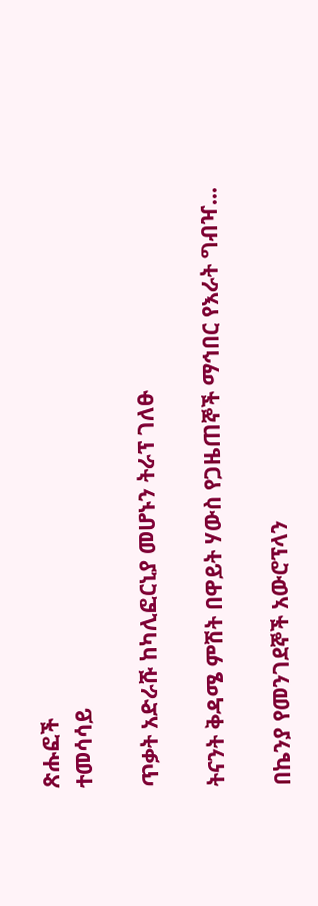ጽሑፎች
ተመሳሳይ

ጥቃት አድራሹ ከካሊፎርኒያ መሆኑን ትራፕ ገለፁ

ትናንት ቅዳሜ ምሽት በዋይት ሃውስ የጋዜጠኞች ማኅበር የእራት ግብዣ...

በኬንያ የመንገደኞች አውሮፕላን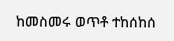ከመስመሩ ወጥቶ ተከሰከሰ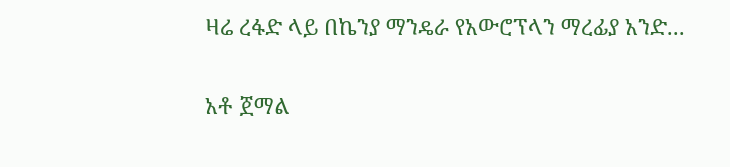ዛሬ ረፋድ ላይ በኬንያ ማንዴራ የአውሮፕላን ማረፊያ አንድ...

አቶ ጀማል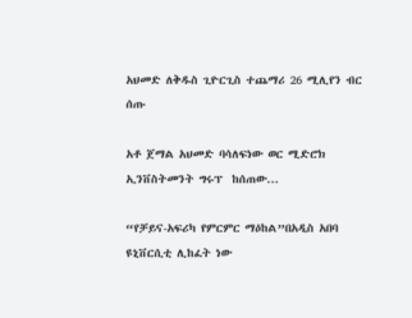አህመድ ለቅዱስ ጊዮርጊስ ተጨማሪ 26 ሚሊየን ብር ሰጡ

አቶ ጀማል አህመድ ባሳለፍነው ወር ሚድሮክ ኢንቨስትመንት ግሩፕ  ከሰጠው...

“የቻይና-አፍሪካ የምርምር ማዕከል”በአዲስ አበባ ዩኒቨርሲቲ ሊከፈት ነው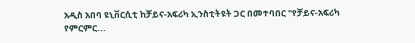አዲስ አበባ ዩኒቨርሲቲ ከቻይና-አፍሪካ ኢንስቲትዩት ጋር በመተባበር "የቻይና-አፍሪካ የምርምር...